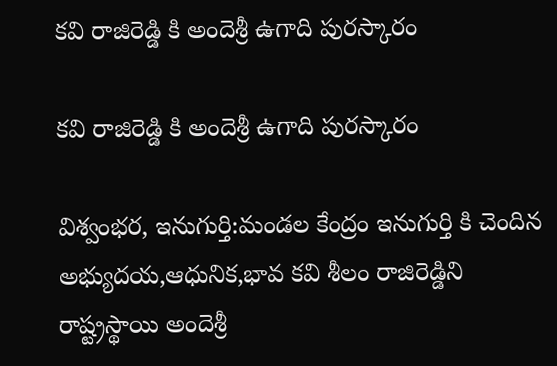కవి రాజిరెడ్డి కి అందెశ్రీ ఉగాది పురస్కారం

కవి రాజిరెడ్డి కి అందెశ్రీ ఉగాది పురస్కారం

విశ్వంభర, ఇనుగుర్తి:మండల కేంద్రం ఇనుగుర్తి కి చెందిన అభ్యుదయ,ఆధునిక,భావ కవి శీలం రాజిరెడ్డిని రాష్ట్రస్థాయి అందెశ్రీ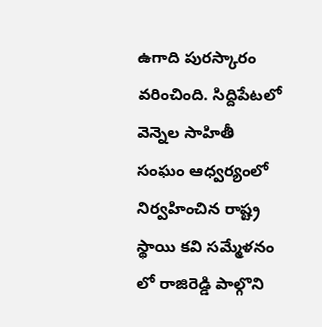ఉగాది పురస్కారం వరించింది. సిద్దిపేటలో వెన్నెల సాహితీ సంఘం ఆధ్వర్యంలో నిర్వహించిన రాష్ట్ర స్థాయి కవి సమ్మేళనం లో రాజిరెడ్డి పాల్గొని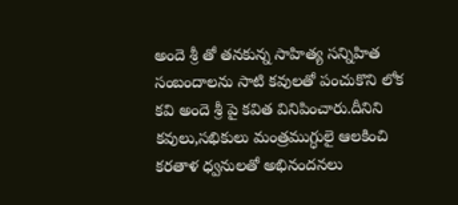అందె శ్రీ తో తనకున్న సాహిత్య సన్నిహిత సంబందాలను సాటి కవులతో పంచుకొని లోక కవి అందె శ్రీ పై కవిత వినిపించారు.దీనిని కవులు,సభికులు మంత్రముగ్ధులై ఆలకించి కరతాళ ధ్వనులతో అభినందనలు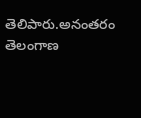తెలిపారు.అనంతరం తెలంగాణ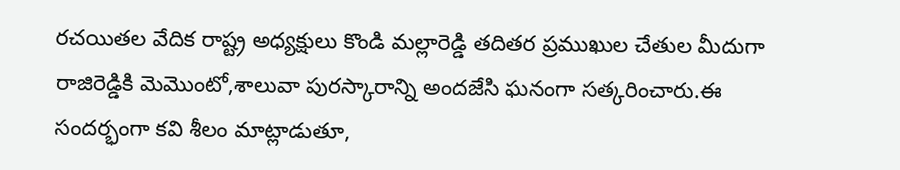రచయితల వేదిక రాష్ట్ర అధ్యక్షులు కొండి మల్లారెడ్డి తదితర ప్రముఖుల చేతుల మీదుగా రాజిరెడ్డికి మెమొంటో,శాలువా పురస్కారాన్ని అందజేసి ఘనంగా సత్కరించారు.ఈ సందర్భంగా కవి శీలం మాట్లాడుతూ,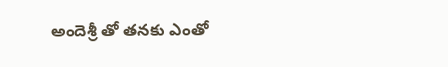అందెశ్రీ తో తనకు ఎంతో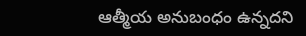ఆత్మీయ అనుబంధం ఉన్నదని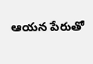ఆయన పేరుతో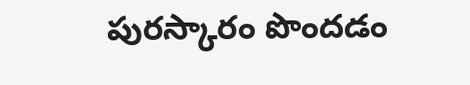పురస్కారం పొందడం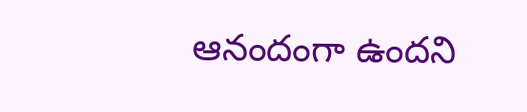ఆనందంగా ఉందని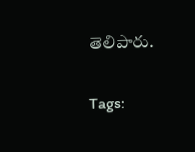తెలిపారు.

Tags: